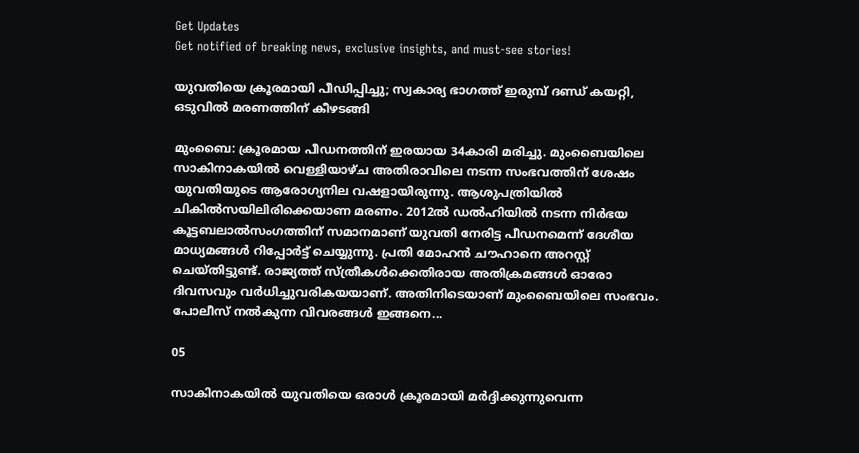Get Updates
Get notified of breaking news, exclusive insights, and must-see stories!

യുവതിയെ ക്രൂരമായി പീഡിപ്പിച്ചു; സ്വകാര്യ ഭാഗത്ത് ഇരുമ്പ് ദണ്ഡ് കയറ്റി, ഒടുവില്‍ മരണത്തിന് കീഴടങ്ങി

മുംബൈ: ക്രൂരമായ പീഡനത്തിന് ഇരയായ 34കാരി മരിച്ചു. മുംബൈയിലെ സാകിനാകയില്‍ വെള്ളിയാഴ്ച അതിരാവിലെ നടന്ന സംഭവത്തിന് ശേഷം യുവതിയുടെ ആരോഗ്യനില വഷളായിരുന്നു. ആശുപത്രിയില്‍ ചികില്‍സയിലിരിക്കെയാണ മരണം. 2012ല്‍ ഡല്‍ഹിയില്‍ നടന്ന നിര്‍ഭയ കൂട്ടബലാല്‍സംഗത്തിന് സമാനമാണ് യുവതി നേരിട്ട പീഡനമെന്ന് ദേശീയ മാധ്യമങ്ങള്‍ റിപ്പോര്‍ട്ട് ചെയ്യുന്നു. പ്രതി മോഹന്‍ ചൗഹാനെ അറസ്റ്റ് ചെയ്തിട്ടുണ്ട്. രാജ്യത്ത് സ്ത്രീകള്‍ക്കെതിരായ അതിക്രമങ്ങള്‍ ഓരോ ദിവസവും വര്‍ധിച്ചുവരികയയാണ്. അതിനിടെയാണ് മുംബൈയിലെ സംഭവം. പോലീസ് നല്‍കുന്ന വിവരങ്ങള്‍ ഇങ്ങനെ...

05

സാകിനാകയില്‍ യുവതിയെ ഒരാള്‍ ക്രൂരമായി മര്‍ദ്ദിക്കുന്നുവെന്ന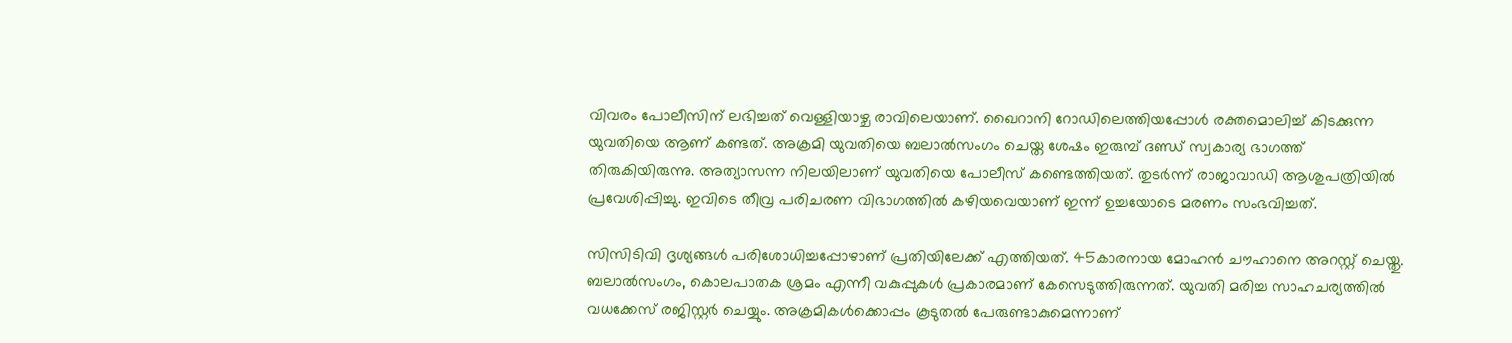വിവരം പോലീസിന് ലഭിച്ചത് വെള്ളിയാഴ്ച രാവിലെയാണ്. ഖൈറാനി റോഡിലെത്തിയപ്പോള്‍ രക്തമൊലിച്ച് കിടക്കുന്ന യുവതിയെ ആണ് കണ്ടത്. അക്രമി യുവതിയെ ബലാല്‍സംഗം ചെയ്ത ശേഷം ഇരുമ്പ് ദണ്ഡ് സ്വകാര്യ ഭാഗത്ത് തിരുകിയിരുന്നു. അത്യാസന്ന നിലയിലാണ് യുവതിയെ പോലീസ് കണ്ടെത്തിയത്. തുടര്‍ന്ന് രാജാവാഡി ആശുപത്രിയില്‍ പ്രവേശിപ്പിച്ചു. ഇവിടെ തീവ്ര പരിചരണ വിഭാഗത്തില്‍ കഴിയവെയാണ് ഇന്ന് ഉച്ചയോടെ മരണം സംഭവിച്ചത്.

സിസിടിവി ദൃശ്യങ്ങള്‍ പരിശോധിച്ചപ്പോഴാണ് പ്രതിയിലേക്ക് എത്തിയത്. 45കാരനായ മോഹന്‍ ചൗഹാനെ അറസ്റ്റ് ചെയ്തു. ബലാല്‍സംഗം, കൊലപാതക ശ്രമം എന്നീ വകുപ്പുകള്‍ പ്രകാരമാണ് കേസെടുത്തിരുന്നത്. യുവതി മരിച്ച സാഹചര്യത്തില്‍ വധക്കേസ് രജിസ്റ്റര്‍ ചെയ്യും. അക്രമികള്‍ക്കൊപ്പം കൂടുതല്‍ പേരുണ്ടാകുമെന്നാണ്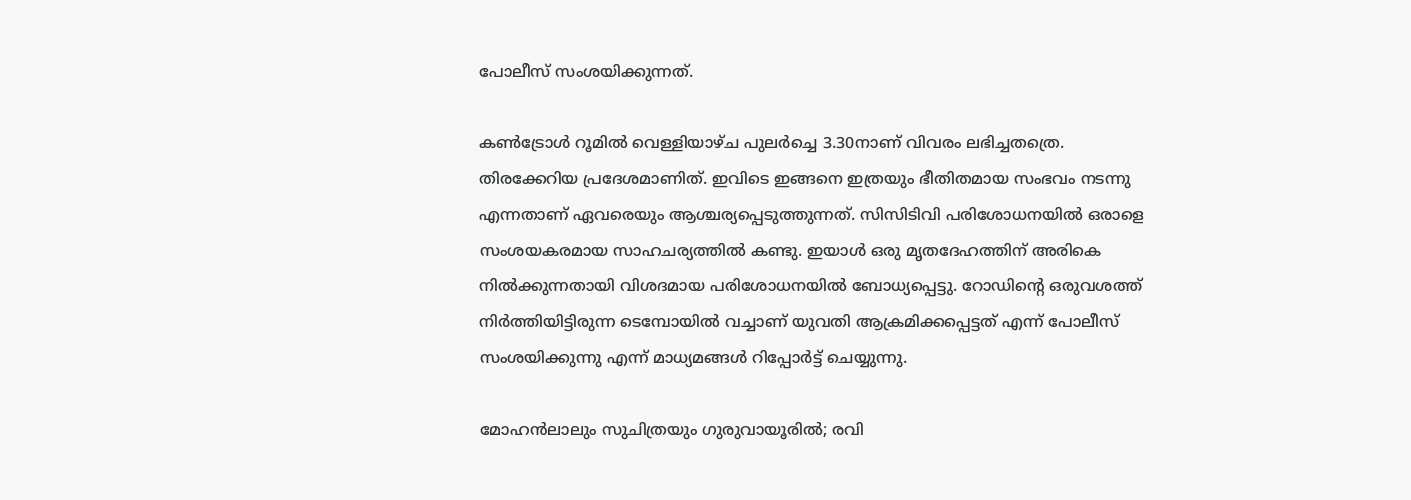പോലീസ് സംശയിക്കുന്നത്.

കണ്‍ട്രോള്‍ റൂമില്‍ വെള്ളിയാഴ്ച പുലര്‍ച്ചെ 3.30നാണ് വിവരം ലഭിച്ചതത്രെ. തിരക്കേറിയ പ്രദേശമാണിത്. ഇവിടെ ഇങ്ങനെ ഇത്രയും ഭീതിതമായ സംഭവം നടന്നു എന്നതാണ് ഏവരെയും ആശ്ചര്യപ്പെടുത്തുന്നത്. സിസിടിവി പരിശോധനയില്‍ ഒരാളെ സംശയകരമായ സാഹചര്യത്തില്‍ കണ്ടു. ഇയാള്‍ ഒരു മൃതദേഹത്തിന് അരികെ നില്‍ക്കുന്നതായി വിശദമായ പരിശോധനയില്‍ ബോധ്യപ്പെട്ടു. റോഡിന്റെ ഒരുവശത്ത് നിര്‍ത്തിയിട്ടിരുന്ന ടെമ്പോയില്‍ വച്ചാണ് യുവതി ആക്രമിക്കപ്പെട്ടത് എന്ന് പോലീസ് സംശയിക്കുന്നു എന്ന് മാധ്യമങ്ങള്‍ റിപ്പോര്‍ട്ട് ചെയ്യുന്നു.

മോഹന്‍ലാലും സുചിത്രയും ഗുരുവായൂരില്‍; രവി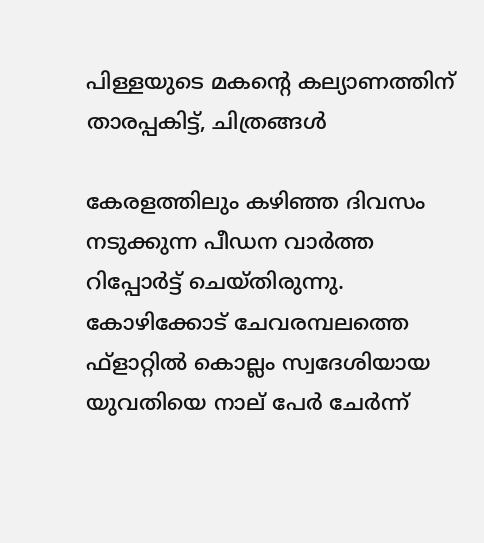പിള്ളയുടെ മകന്റെ കല്യാണത്തിന് താരപ്പകിട്ട്, ചിത്രങ്ങള്‍

കേരളത്തിലും കഴിഞ്ഞ ദിവസം നടുക്കുന്ന പീഡന വാര്‍ത്ത റിപ്പോര്‍ട്ട് ചെയ്തിരുന്നു. കോഴിക്കോട് ചേവരമ്പലത്തെ ഫ്‌ളാറ്റില്‍ കൊല്ലം സ്വദേശിയായ യുവതിയെ നാല് പേര്‍ ചേര്‍ന്ന്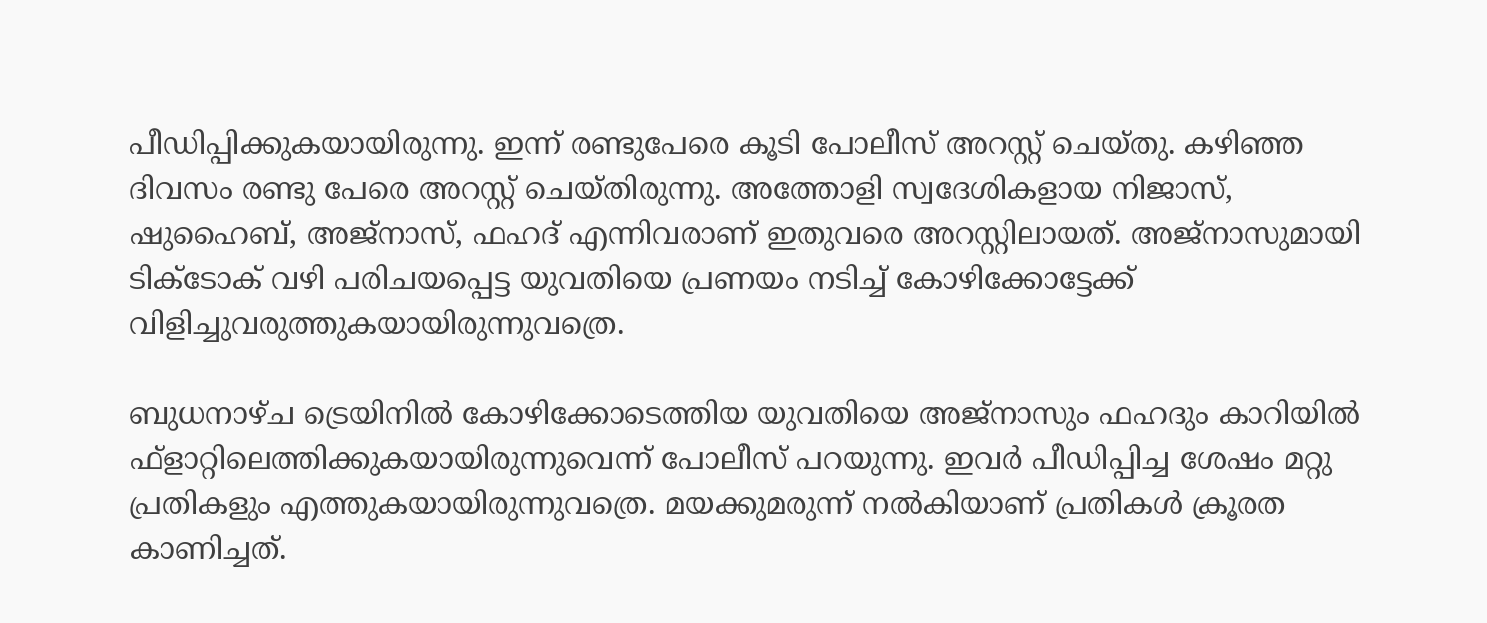പീഡിപ്പിക്കുകയായിരുന്നു. ഇന്ന് രണ്ടുപേരെ കൂടി പോലീസ് അറസ്റ്റ് ചെയ്തു. കഴിഞ്ഞ ദിവസം രണ്ടു പേരെ അറസ്റ്റ് ചെയ്തിരുന്നു. അത്തോളി സ്വദേശികളായ നിജാസ്, ഷുഹൈബ്, അജ്‌നാസ്, ഫഹദ് എന്നിവരാണ് ഇതുവരെ അറസ്റ്റിലായത്. അജ്‌നാസുമായി ടിക്ടോക് വഴി പരിചയപ്പെട്ട യുവതിയെ പ്രണയം നടിച്ച് കോഴിക്കോട്ടേക്ക് വിളിച്ചുവരുത്തുകയായിരുന്നുവത്രെ.

ബുധനാഴ്ച ട്രെയിനില്‍ കോഴിക്കോടെത്തിയ യുവതിയെ അജ്‌നാസും ഫഹദും കാറിയില്‍ ഫ്‌ളാറ്റിലെത്തിക്കുകയായിരുന്നുവെന്ന് പോലീസ് പറയുന്നു. ഇവര്‍ പീഡിപ്പിച്ച ശേഷം മറ്റു പ്രതികളും എത്തുകയായിരുന്നുവത്രെ. മയക്കുമരുന്ന് നല്‍കിയാണ് പ്രതികള്‍ ക്രൂരത കാണിച്ചത്.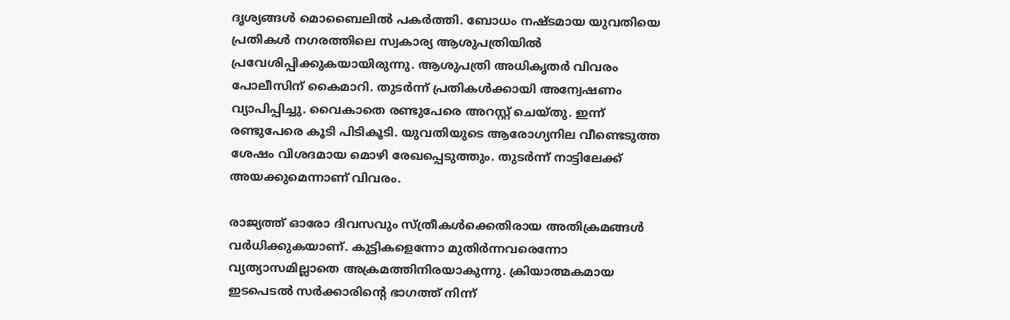ദൃശ്യങ്ങള്‍ മൊബൈലില്‍ പകര്‍ത്തി. ബോധം നഷ്ടമായ യുവതിയെ പ്രതികള്‍ നഗരത്തിലെ സ്വകാര്യ ആശുപത്രിയില്‍ പ്രവേശിപ്പിക്കുകയായിരുന്നു. ആശുപത്രി അധികൃതര്‍ വിവരം പോലീസിന് കൈമാറി. തുടര്‍ന്ന് പ്രതികള്‍ക്കായി അന്വേഷണം വ്യാപിപ്പിച്ചു. വൈകാതെ രണ്ടുപേരെ അറസ്റ്റ് ചെയ്തു. ഇന്ന് രണ്ടുപേരെ കൂടി പിടികൂടി. യുവതിയുടെ ആരോഗ്യനില വീണ്ടെടുത്ത ശേഷം വിശദമായ മൊഴി രേഖപ്പെടുത്തും. തുടര്‍ന്ന് നാട്ടിലേക്ക് അയക്കുമെന്നാണ് വിവരം.

രാജ്യത്ത് ഓരോ ദിവസവും സ്ത്രീകള്‍ക്കെതിരായ അതിക്രമങ്ങള്‍ വര്‍ധിക്കുകയാണ്. കുട്ടികളെന്നോ മുതിര്‍ന്നവരെന്നോ വ്യത്യാസമില്ലാതെ അക്രമത്തിനിരയാകുന്നു. ക്രിയാത്മകമായ ഇടപെടല്‍ സര്‍ക്കാരിന്റെ ഭാഗത്ത് നിന്ന്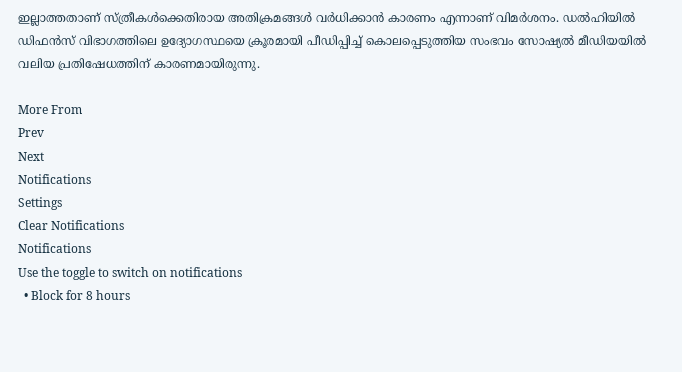ഇല്ലാത്തതാണ് സ്ത്രീകള്‍ക്കെതിരായ അതിക്രമങ്ങള്‍ വര്‍ധിക്കാന്‍ കാരണം എന്നാണ് വിമര്‍ശനം. ഡല്‍ഹിയില്‍ ഡിഫന്‍സ് വിഭാഗത്തിലെ ഉദ്യോഗസ്ഥയെ ക്രൂരമായി പീഡിപ്പിച്ച് കൊലപ്പെടുത്തിയ സംഭവം സോഷ്യല്‍ മീഡിയയില്‍ വലിയ പ്രതിഷേധത്തിന് കാരണമായിരുന്നു.

More From
Prev
Next
Notifications
Settings
Clear Notifications
Notifications
Use the toggle to switch on notifications
  • Block for 8 hours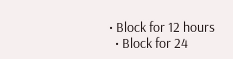• Block for 12 hours
  • Block for 24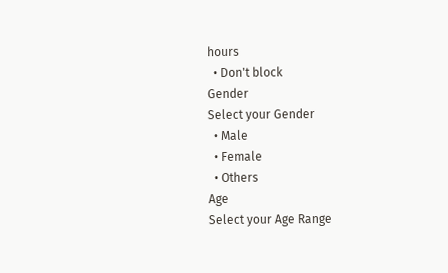hours
  • Don't block
Gender
Select your Gender
  • Male
  • Female
  • Others
Age
Select your Age Range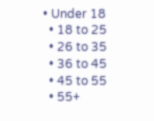• Under 18
  • 18 to 25
  • 26 to 35
  • 36 to 45
  • 45 to 55
  • 55+